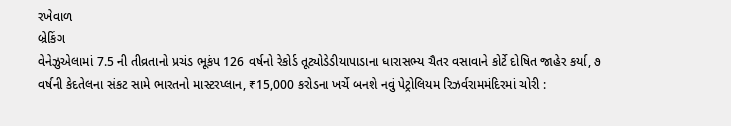રખેવાળ
બ્રેકિંગ
વેનેઝુએલામાં 7.5 ની તીવ્રતાનો પ્રચંડ ભૂકંપ 126 વર્ષનો રેકોર્ડ તૂટ્યોડેડીયાપાડાના ધારાસભ્ય ચૈતર વસાવાને કોર્ટે દોષિત જાહેર કર્યા, ૭ વર્ષની કેદતેલના સંકટ સામે ભારતનો માસ્ટરપ્લાન, ₹15,000 કરોડના ખર્ચે બનશે નવું પેટ્રોલિયમ રિઝર્વરામમંદિરમાં ચોરી :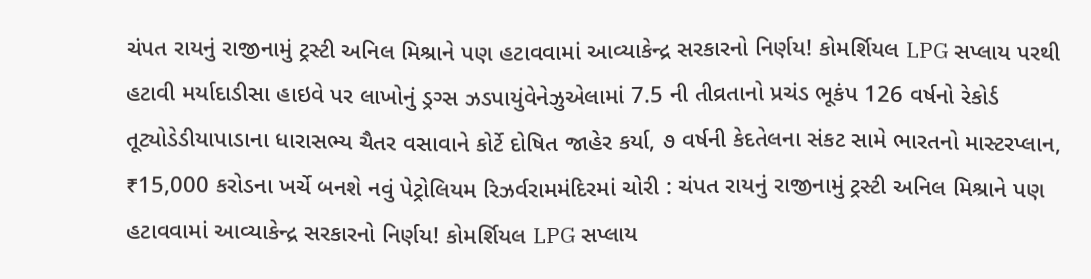ચંપત રાયનું રાજીનામું ટ્રસ્ટી અનિલ મિશ્રાને પણ હટાવવામાં આવ્યાકેન્દ્ર સરકારનો નિર્ણય! કોમર્શિયલ LPG સપ્લાય પરથી હટાવી મર્યાદાડીસા હાઇવે પર લાખોનું ડ્રગ્સ ઝડપાયુંવેનેઝુએલામાં 7.5 ની તીવ્રતાનો પ્રચંડ ભૂકંપ 126 વર્ષનો રેકોર્ડ તૂટ્યોડેડીયાપાડાના ધારાસભ્ય ચૈતર વસાવાને કોર્ટે દોષિત જાહેર કર્યા, ૭ વર્ષની કેદતેલના સંકટ સામે ભારતનો માસ્ટરપ્લાન, ₹15,000 કરોડના ખર્ચે બનશે નવું પેટ્રોલિયમ રિઝર્વરામમંદિરમાં ચોરી : ચંપત રાયનું રાજીનામું ટ્રસ્ટી અનિલ મિશ્રાને પણ હટાવવામાં આવ્યાકેન્દ્ર સરકારનો નિર્ણય! કોમર્શિયલ LPG સપ્લાય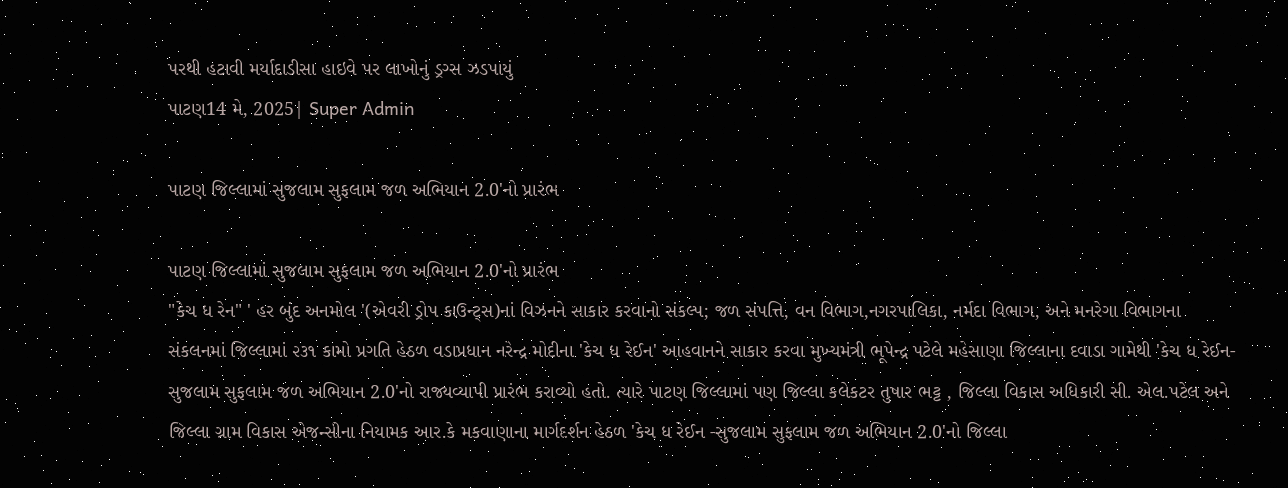પરથી હટાવી મર્યાદાડીસા હાઇવે પર લાખોનું ડ્રગ્સ ઝડપાયું
પાટણ14 મે, 2025| Super Admin

પાટણ જિલ્લામાં સુજલામ સુફલામ જળ અભિયાન 2.0'નો પ્રારંભ

પાટણ જિલ્લામાં સુજલામ સુફલામ જળ અભિયાન 2.0'નો પ્રારંભ
"કેચ ધ રેન" ' હર બુંદ અનમોલ '(એવરી ડ્રોપ કાઉન્ટ્સ)નાં વિઝનને સાકાર કરવાનો સંકલ્પ; જળ સંપત્તિ, વન વિભાગ,નગરપાલિકા, નર્મદા વિભાગ, અને મનરેગા વિભાગના સંકલનમાં જિલ્લામાં ૨૩૧ કામો પ્રગતિ હેઠળ વડાપ્રધાન નરેન્દ્ર મોદીના 'કેચ ધ રેઈન' આહવાનને સાકાર કરવા મુખ્યમંત્રી ભૂપેન્દ્ર પટેલે મહેસાણા જિલ્લાના દવાડા ગામેથી 'કેચ ધ રેઈન-સુજલામ સુફલામ જળ અભિયાન 2.0'નો રાજ્યવ્યાપી પ્રારંભ કરાવ્યો હતો. ત્યારે પાટણ જિલ્લામાં પણ જિલ્લા કલેકટર તુષાર ભટ્ટ , જિલ્લા વિકાસ અધિકારી સી. એલ.પટેલ અને જિલ્લા ગ્રામ વિકાસ એજન્સીના નિયામક આર.કે મકવાણાના માર્ગદર્શન હેઠળ 'કેચ ધ રેઈન -સુજલામ સુફલામ જળ અભિયાન 2.0'નો જિલ્લા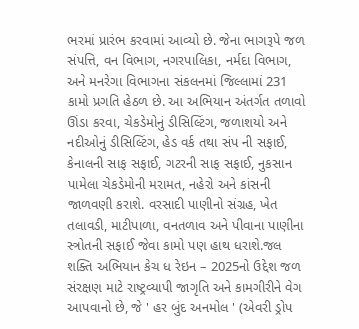ભરમાં પ્રારંભ કરવામાં આવ્યો છે. જેના ભાગરૂપે જળ સંપત્તિ, વન વિભાગ, નગરપાલિકા, નર્મદા વિભાગ, અને મનરેગા વિભાગના સંકલનમાં જિલ્લામાં 231 કામો પ્રગતિ હેઠળ છે. આ અભિયાન અંતર્ગત તળાવો ઊંડા કરવા, ચેકડેમોનું ડીસિલ્ટિંગ, જળાશયો અને નદીઓનું ડીસિલ્ટિંગ, હેડ વર્ક તથા સંપ ની સફાઈ, કેનાલની સાફ સફાઈ, ગટરની સાફ સફાઈ, નુકસાન પામેલા ચેકડેમોની મરામત, નહેરો અને કાંસની જાળવણી કરાશે. વરસાદી પાણીનો સંગ્રહ, ખેત તલાવડી, માટીપાળા, વનતળાવ અને પીવાના પાણીના સ્ત્રોતની સફાઈ જેવા કામો પણ હાથ ધરાશે.જલ શક્તિ અભિયાન કેચ ધ રેઇન – 2025નો ઉદ્દેશ જળ સંરક્ષણ માટે રાષ્ટ્રવ્યાપી જાગૃતિ અને કામગીરીને વેગ આપવાનો છે, જે ' હર બુંદ અનમોલ ' (એવરી ડ્રોપ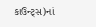કાઉન્ટ્સ)નાં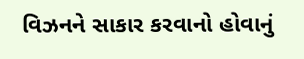વિઝનને સાકાર કરવાનો હોવાનું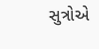સુત્રોએ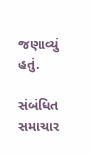જણાવ્યું હતું.

સંબંધિત સમાચાર